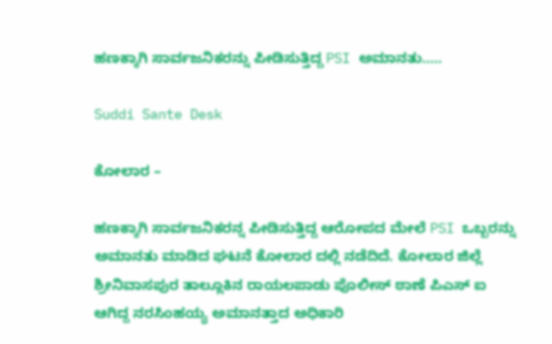ಹಣಕ್ಕಾಗಿ ಸಾರ್ವಜನಿಕರನ್ನು ಪೀಡಿಸುತ್ತಿದ್ದ PSI ಅಮಾನತು…..

Suddi Sante Desk

ಕೋಲಾರ –

ಹಣಕ್ಕಾಗಿ ಸಾರ್ವಜನಿಕರನ್ನ ಪೀಡಿಸುತ್ತಿದ್ದ ಆರೋಪದ ಮೇಲೆ PSI ಒಬ್ಬರನ್ನು ಅಮಾನತು ಮಾಡಿದ ಘಟನೆ ಕೋಲಾರ ದಲ್ಲಿ ನಡೆದಿದೆ. ಕೋಲಾರ ಜಿಲ್ಲೆ ಶ್ರೀನಿವಾಸಪುರ ತಾಲ್ಲೂಕಿನ ರಾಯಲಪಾಡು ಪೊಲೀಸ್ ಠಾಣೆ ಪಿಎಸ್ ಐ ಆಗಿದ್ದ ನರಸಿಂಹಯ್ಯ ಅಮಾನತ್ತಾದ ಅಧಿಕಾರಿ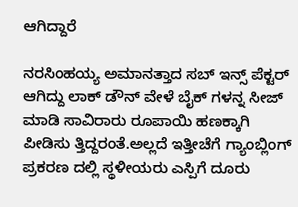ಆಗಿದ್ದಾರೆ

ನರಸಿಂಹಯ್ಯ ಅಮಾನತ್ತಾದ ಸಬ್ ಇನ್ಸ್ ಪೆಕ್ಟರ್ ಆಗಿದ್ದು ಲಾಕ್ ಡೌನ್ ವೇಳೆ ಬೈಕ್ ಗಳನ್ನ ಸೀಜ್ ಮಾಡಿ ಸಾವಿರಾರು ರೂಪಾಯಿ ಹಣಕ್ಕಾಗಿ ಪೀಡಿಸು ತ್ತಿದ್ದರಂತೆ.ಅಲ್ಲದೆ ಇತ್ತೀಚೆಗೆ ಗ್ಯಾಂಬ್ಲಿಂಗ್ ಪ್ರಕರಣ ದಲ್ಲಿ ಸ್ಥಳೀಯರು ಎಸ್ಪಿಗೆ ದೂರು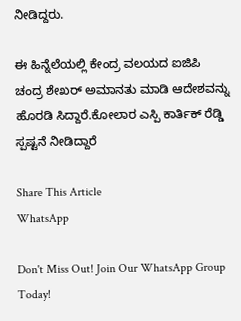ನೀಡಿದ್ದರು.

ಈ ಹಿನ್ನೆಲೆಯಲ್ಲಿ ಕೇಂದ್ರ ವಲಯದ ಐಜಿಪಿ ಚಂದ್ರ ಶೇಖರ್ ಅಮಾನತು ಮಾಡಿ ಆದೇಶವನ್ನು ಹೊರಡಿ ಸಿದ್ದಾರೆ.ಕೋಲಾರ ಎಸ್ಪಿ ಕಾರ್ತಿಕ್ ರೆಡ್ಡಿ ಸ್ಪಷ್ಟನೆ ನೀಡಿದ್ದಾರೆ

Share This Article
WhatsApp

Don't Miss Out! Join Our WhatsApp Group Today!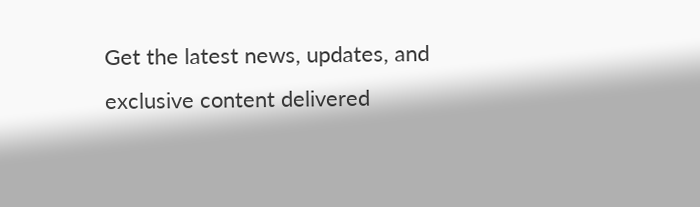Get the latest news, updates, and exclusive content delivered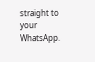straight to your WhatsApp.